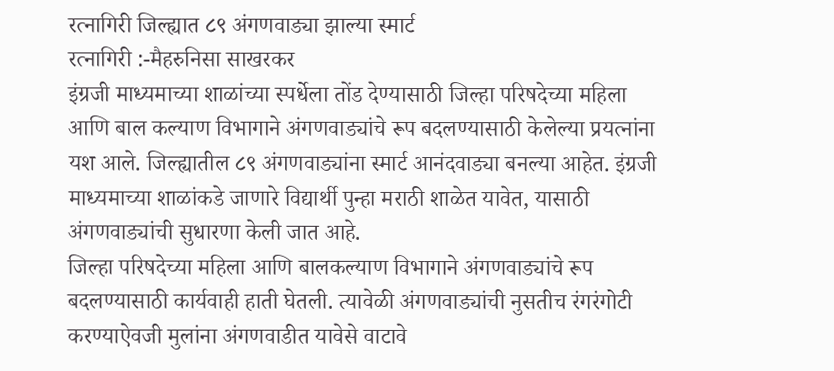रत्नागिरी जिल्ह्यात ८९ अंगणवाड्या झाल्या स्मार्ट
रत्नागिरी :-मैहरुनिसा साखरकर
इंग्रजी माध्यमाच्या शाळांच्या स्पर्धेला तोंड देण्यासाठी जिल्हा परिषदेच्या महिला आणि बाल कल्याण विभागाने अंगणवाड्यांचे रूप बदलण्यासाठी केलेल्या प्रयत्नांना यश आले. जिल्ह्यातील ८९ अंगणवाड्यांना स्मार्ट आनंदवाड्या बनल्या आहेत. इंग्रजी माध्यमाच्या शाळांकडे जाणारे विद्यार्थी पुन्हा मराठी शाळेत यावेत, यासाठी अंगणवाड्यांची सुधारणा केली जात आहे.
जिल्हा परिषदेच्या महिला आणि बालकल्याण विभागाने अंगणवाड्यांचे रूप बदलण्यासाठी कार्यवाही हाती घेतली. त्यावेळी अंगणवाड्यांची नुसतीच रंगरंगोटी करण्याऐवजी मुलांना अंगणवाडीत यावेसे वाटावे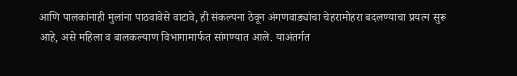आणि पालकांनाही मुलांना पाठवावेसे वाटावे, ही संकल्पना ठेवून अंगणवाड्यांचा चेहरामोहरा बदलण्याचा प्रयत्न सुरू आहे, असे महिला व बालकल्याण विभागामार्फत सांगण्यात आले. याअंतर्गत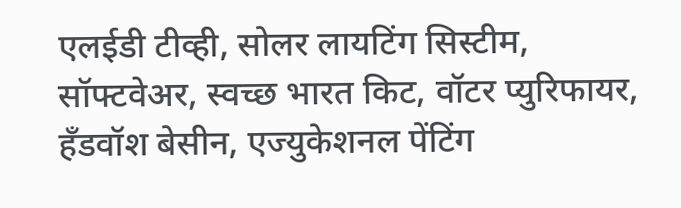एलईडी टीव्ही, सोलर लायटिंग सिस्टीम, सॉफ्टवेअर, स्वच्छ भारत किट, वॉटर प्युरिफायर, हँडवॉश बेसीन, एज्युकेशनल पेंटिंग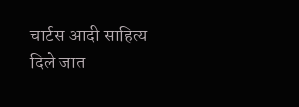चार्टस आदी साहित्य दिले जात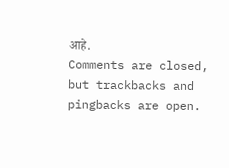आहे.
Comments are closed, but trackbacks and pingbacks are open.